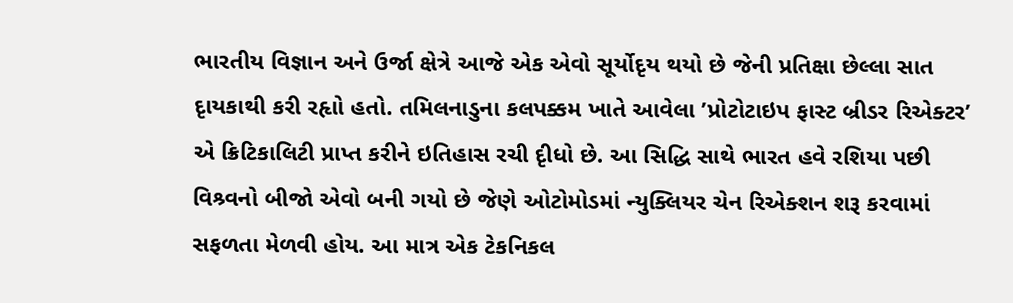ભારતીય વિજ્ઞાન અને ઉર્જા ક્ષેત્રે આજે એક એવો સૂર્યોદૃય થયો છે જેની પ્રતિક્ષા છેલ્લા સાત દૃાયકાથી કરી રહૃાો હતો. તમિલનાડુના કલપક્કમ ખાતે આવેલા ’પ્રોટોટાઇપ ફાસ્ટ બ્રીડર રિએક્ટર’ એ ક્રિટિકાલિટી પ્રાપ્ત કરીને ઇતિહાસ રચી દૃીધો છે. આ સિદ્ધિ સાથે ભારત હવે રશિયા પછી વિશ્ર્વનો બીજો એવો બની ગયો છે જેણે ઓટોમોડમાં ન્યુક્લિયર ચેન રિએક્શન શરૂ કરવામાં સફળતા મેળવી હોય. આ માત્ર એક ટેકનિકલ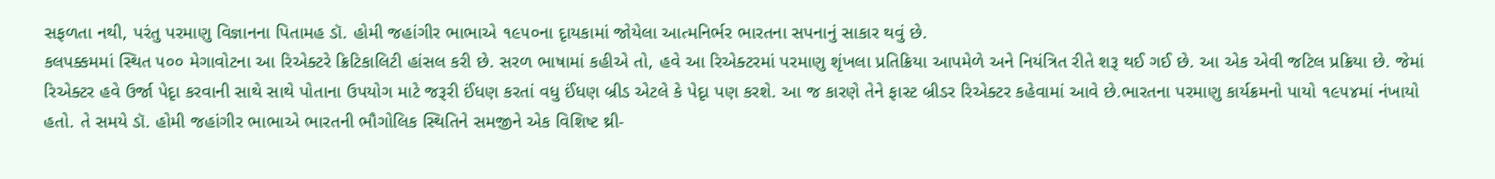સફળતા નથી, પરંતુ પરમાણુ વિજ્ઞાનના પિતામહ ડૉ. હોમી જહાંગીર ભાભાએ ૧૯૫૦ના દૃાયકામાં જોયેલા આત્મનિર્ભર ભારતના સપનાનું સાકાર થવું છે.
કલપક્કમમાં સ્થિત ૫૦૦ મેગાવોટના આ રિએક્ટરે ક્રિટિકાલિટી હાંસલ કરી છે. સરળ ભાષામાં કહીએ તો, હવે આ રિએક્ટરમાં પરમાણુ શૃંખલા પ્રતિક્રિયા આપમેળે અને નિયંત્રિત રીતે શરૂ થઈ ગઈ છે. આ એક એવી જટિલ પ્રક્રિયા છે. જેમાં રિએક્ટર હવે ઉર્જા પેદૃા કરવાની સાથે સાથે પોતાના ઉપયોગ માટે જરૂરી ઈંધણ કરતાં વધુ ઈંધણ બ્રીડ એટલે કે પેદૃા પણ કરશે. આ જ કારણે તેને ફાસ્ટ બ્રીડર રિએક્ટર કહેવામાં આવે છે.ભારતના પરમાણુ કાર્યક્રમનો પાયો ૧૯૫૪માં નંખાયો હતો. તે સમયે ડૉ. હોમી જહાંગીર ભાભાએ ભારતની ભૌગોલિક સ્થિતિને સમજીને એક વિશિષ્ટ થ્રી-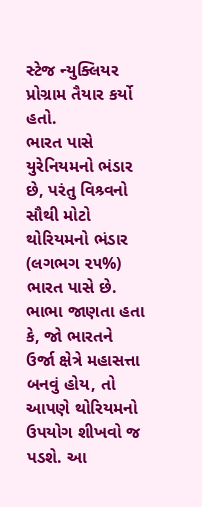સ્ટેજ ન્યુક્લિયર પ્રોગ્રામ તૈયાર કર્યો હતો.
ભારત પાસે યુરેનિયમનો ભંડાર છે, પરંતુ વિશ્ર્વનો સૌથી મોટો થોરિયમનો ભંડાર (લગભગ ૨૫%) ભારત પાસે છે. ભાભા જાણતા હતા કે, જો ભારતને ઉર્જા ક્ષેત્રે મહાસત્તા બનવું હોય, તો આપણે થોરિયમનો ઉપયોગ શીખવો જ પડશે. આ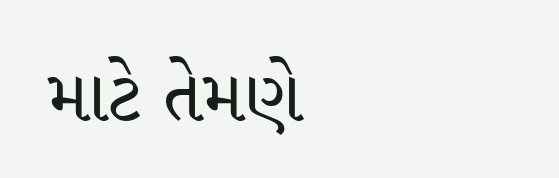માટે તેમણે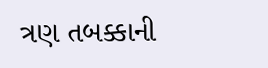ત્રણ તબક્કાની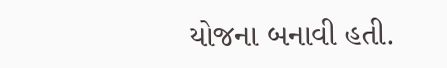યોજના બનાવી હતી.